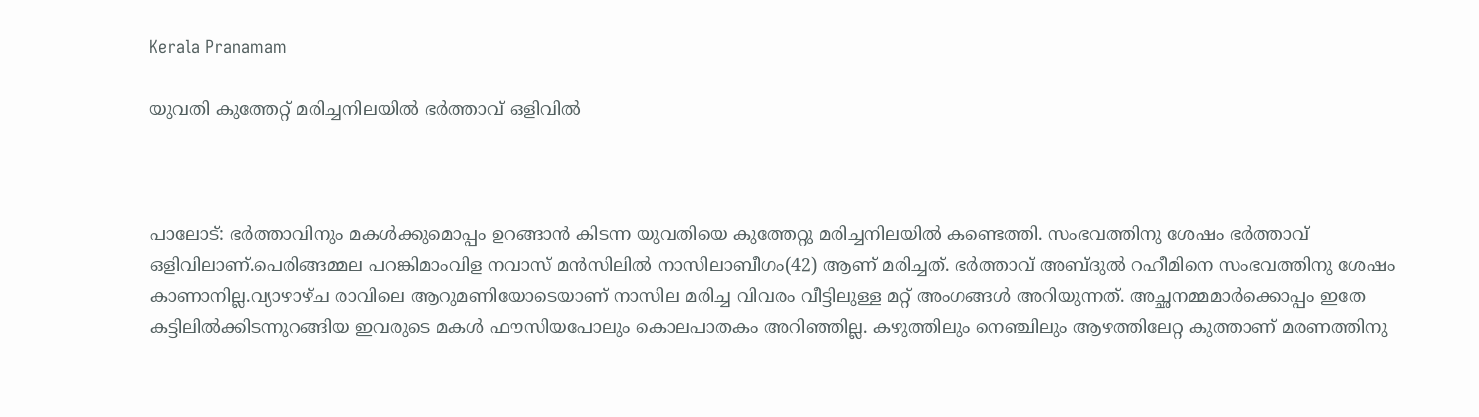Kerala Pranamam

യുവതി കുത്തേറ്റ് മരിച്ചനിലയില്‍ ഭര്‍ത്താവ് ഒളിവില്‍



പാലോട്: ഭര്‍ത്താവിനും മകള്‍ക്കുമൊപ്പം ഉറങ്ങാന്‍ കിടന്ന യുവതിയെ കുത്തേറ്റു മരിച്ചനിലയില്‍ കണ്ടെത്തി. സംഭവത്തിനു ശേഷം ഭര്‍ത്താവ് ഒളിവിലാണ്.പെരിങ്ങമ്മല പറങ്കിമാംവിള നവാസ് മന്‍സിലില്‍ നാസിലാബീഗം(42) ആണ് മരിച്ചത്. ഭര്‍ത്താവ് അബ്ദുല്‍ റഹീമിനെ സംഭവത്തിനു ശേഷം കാണാനില്ല.വ്യാഴാഴ്ച രാവിലെ ആറുമണിയോടെയാണ് നാസില മരിച്ച വിവരം വീട്ടിലുള്ള മറ്റ് അംഗങ്ങള്‍ അറിയുന്നത്. അച്ഛനമ്മമാര്‍ക്കൊപ്പം ഇതേ കട്ടിലില്‍ക്കിടന്നുറങ്ങിയ ഇവരുടെ മകള്‍ ഫൗസിയപോലും കൊലപാതകം അറിഞ്ഞില്ല. കഴുത്തിലും നെഞ്ചിലും ആഴത്തിലേറ്റ കുത്താണ് മരണത്തിനു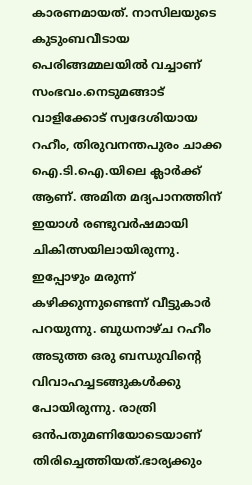കാരണമായത്. നാസിലയുടെ കുടുംബവീടായ പെരിങ്ങമ്മലയില്‍ വച്ചാണ് സംഭവം.നെടുമങ്ങാട് വാളിക്കോട് സ്വദേശിയായ റഹീം, തിരുവനന്തപുരം ചാക്ക ഐ.ടി.ഐ.യിലെ ക്ലാര്‍ക്ക് ആണ്. അമിത മദ്യപാനത്തിന് ഇയാള്‍ രണ്ടുവര്‍ഷമായി ചികിത്സയിലായിരുന്നു. ഇപ്പോഴും മരുന്ന് കഴിക്കുന്നുണ്ടെന്ന് വീട്ടുകാര്‍ പറയുന്നു. ബുധനാഴ്ച റഹീം അടുത്ത ഒരു ബന്ധുവിന്റെ വിവാഹച്ചടങ്ങുകള്‍ക്കു പോയിരുന്നു. രാത്രി ഒന്‍പതുമണിയോടെയാണ് തിരിച്ചെത്തിയത്.ഭാര്യക്കും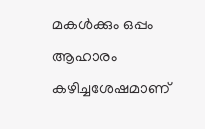മകള്‍ക്കും ഒപ്പം ആഹാരം കഴിച്ചശേഷമാണ്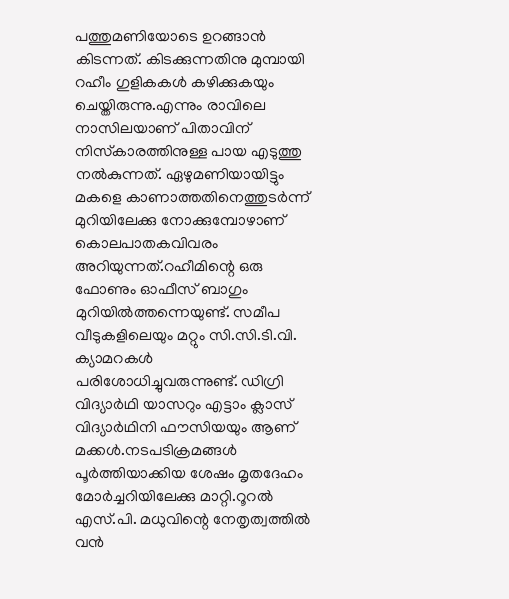പത്തുമണിയോടെ ഉറങ്ങാന്‍ കിടന്നത്. കിടക്കുന്നതിനു മുമ്പായി റഹീം ഗുളികകള്‍ കഴിക്കുകയും ചെയ്തിരുന്നു.എന്നും രാവിലെ നാസിലയാണ് പിതാവിന് നിസ്‌കാരത്തിനുള്ള പായ എടുത്തു നല്‍കുന്നത്. ഏഴുമണിയായിട്ടും മകളെ കാണാത്തതിനെത്തുടര്‍ന്ന് മുറിയിലേക്കു നോക്കുമ്പോഴാണ് കൊലപാതകവിവരം അറിയുന്നത്.റഹീമിന്റെ ഒരു ഫോണും ഓഫീസ് ബാഗും മുറിയില്‍ത്തന്നെയുണ്ട്. സമീപ വീടുകളിലെയും മറ്റും സി.സി.ടി.വി. ക്യാമറകള്‍ പരിശോധിച്ചുവരുന്നുണ്ട്. ഡിഗ്രി വിദ്യാര്‍ഥി യാസറും എട്ടാം ക്ലാസ് വിദ്യാര്‍ഥിനി ഫൗസിയയും ആണ് മക്കള്‍.നടപടിക്രമങ്ങള്‍ പൂര്‍ത്തിയാക്കിയ ശേഷം മൃതദേഹം മോര്‍ച്ചറിയിലേക്കു മാറ്റി.റൂറല്‍ എസ്.പി. മധുവിന്റെ നേതൃത്വത്തില്‍ വന്‍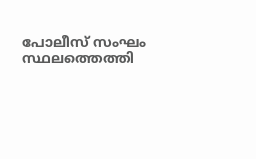പോലീസ് സംഘം സ്ഥലത്തെത്തി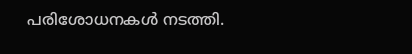പരിശോധനകള്‍ നടത്തി.